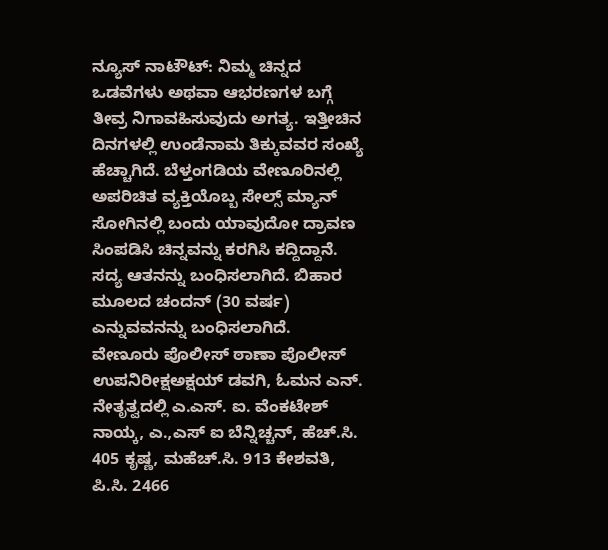ನ್ಯೂಸ್ ನಾಟೌಟ್: ನಿಮ್ಮ ಚಿನ್ನದ ಒಡವೆಗಳು ಅಥವಾ ಆಭರಣಗಳ ಬಗ್ಗೆ ತೀವ್ರ ನಿಗಾವಹಿಸುವುದು ಅಗತ್ಯ. ಇತ್ತೀಚಿನ ದಿನಗಳಲ್ಲಿ ಉಂಡೆನಾಮ ತಿಕ್ಕುವವರ ಸಂಖ್ಯೆ ಹೆಚ್ಚಾಗಿದೆ. ಬೆಳ್ತಂಗಡಿಯ ವೇಣೂರಿನಲ್ಲಿ ಅಪರಿಚಿತ ವ್ಯಕ್ತಿಯೊಬ್ಬ ಸೇಲ್ಸ್ ಮ್ಯಾನ್ ಸೋಗಿನಲ್ಲಿ ಬಂದು ಯಾವುದೋ ದ್ರಾವಣ ಸಿಂಪಡಿಸಿ ಚಿನ್ನವನ್ನು ಕರಗಿಸಿ ಕದ್ದಿದ್ದಾನೆ. ಸದ್ಯ ಆತನನ್ನು ಬಂಧಿಸಲಾಗಿದೆ. ಬಿಹಾರ ಮೂಲದ ಚಂದನ್ (30 ವರ್ಷ) ಎನ್ನುವವನನ್ನು ಬಂಧಿಸಲಾಗಿದೆ.
ವೇಣೂರು ಪೊಲೀಸ್ ಠಾಣಾ ಪೊಲೀಸ್ ಉಪನಿರೀಕ್ಷಅಕ್ಷಯ್ ಡವಗಿ, ಓಮನ ಎನ್. ನೇತೃತ್ವದಲ್ಲಿ ಎ.ಎಸ್. ಐ. ವೆಂಕಟೇಶ್ ನಾಯ್ಕ, ಎ.,ಎಸ್ ಐ ಬೆನ್ನಿಚ್ಚನ್, ಹೆಚ್.ಸಿ. 405 ಕೃಷ್ಣ, ಮಹೆಚ್.ಸಿ. 913 ಕೇಶವತಿ, ಪಿ.ಸಿ. 2466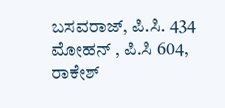ಬಸವರಾಜ್, ಪಿ.ಸಿ. 434 ಮೋಹನ್ , ಪಿ.ಸಿ 604, ರಾಕೇಶ್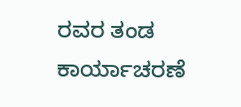ರವರ ತಂಡ ಕಾರ್ಯಾಚರಣೆ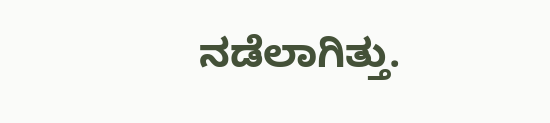ನಡೆಲಾಗಿತ್ತು.